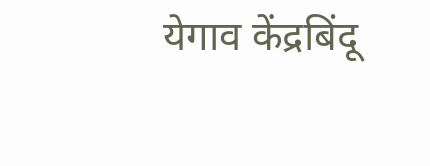येगाव केंद्रबिंदू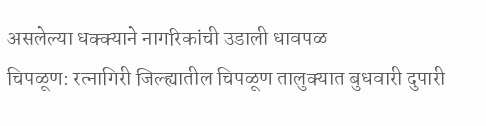असलेल्या धक्क्याने नागरिकांची उडाली धावपळ
चिपळूण: रत्नागिरी जिल्ह्यातील चिपळूण तालुक्यात बुधवारी दुपारी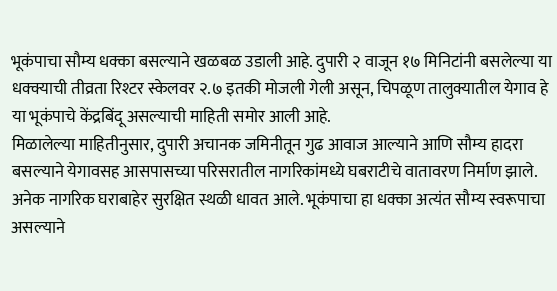भूकंपाचा सौम्य धक्का बसल्याने खळबळ उडाली आहे. दुपारी २ वाजून १७ मिनिटांनी बसलेल्या या धक्क्याची तीव्रता रिश्टर स्केलवर २.७ इतकी मोजली गेली असून, चिपळूण तालुक्यातील येगाव हे या भूकंपाचे केंद्रबिंदू असल्याची माहिती समोर आली आहे.
मिळालेल्या माहितीनुसार, दुपारी अचानक जमिनीतून गुढ आवाज आल्याने आणि सौम्य हादरा बसल्याने येगावसह आसपासच्या परिसरातील नागरिकांमध्ये घबराटीचे वातावरण निर्माण झाले. अनेक नागरिक घराबाहेर सुरक्षित स्थळी धावत आले. भूकंपाचा हा धक्का अत्यंत सौम्य स्वरूपाचा असल्याने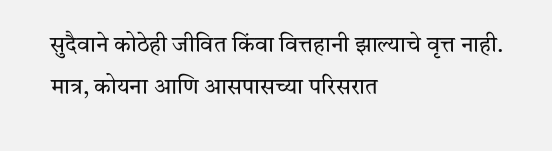सुदैवाने कोठेही जीवित किंवा वित्तहानी झाल्याचे वृत्त नाही. मात्र, कोयना आणि आसपासच्या परिसरात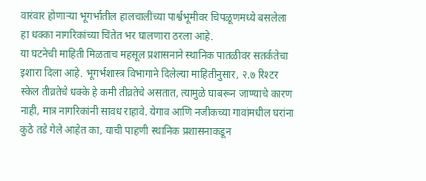वारंवार होणाऱ्या भूगर्भातील हालचालींच्या पार्श्वभूमीवर चिपळूणमध्ये बसलेला हा धक्का नागरिकांच्या चिंतेत भर घालणारा ठरला आहे.
या घटनेची माहिती मिळताच महसूल प्रशासनाने स्थानिक पातळीवर सतर्कतेचा इशारा दिला आहे. भूगर्भशास्त्र विभागाने दिलेल्या माहितीनुसार, २.७ रिश्टर स्केल तीव्रतेचे धक्के हे कमी तीव्रतेचे असतात, त्यामुळे घाबरून जाण्याचे कारण नाही, मात्र नागरिकांनी सावध राहावे. येगाव आणि नजीकच्या गावांमधील घरांना कुठे तडे गेले आहेत का, याची पाहणी स्थानिक प्रशासनाकडून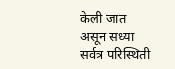केली जात असून सध्या सर्वत्र परिस्थिती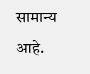सामान्य आहे.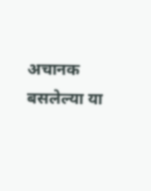अचानक बसलेल्या या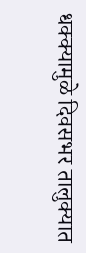धक्क्यामुळे दिवसभर तालुक्यात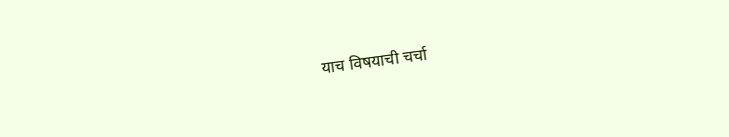याच विषयाची चर्चा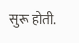सुरू होती.